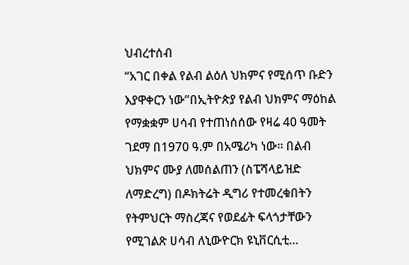ህብረተሰብ
“አገር በቀል የልብ ልዕለ ህክምና የሚሰጥ ቡድን እያዋቀርን ነው”በኢትዮጵያ የልብ ህክምና ማዕከል የማቋቋም ሀሳብ የተጠነሰሰው የዛሬ 40 ዓመት ገደማ በ1970 ዓ.ም በአሜሪካ ነው፡፡ በልብ ህክምና ሙያ ለመሰልጠን (ስፔሻላይዝድ ለማድረግ) በዶክትሬት ዲግሪ የተመረቁበትን የትምህርት ማስረጃና የወደፊት ፍላጎታቸውን የሚገልጽ ሀሳብ ለኒውዮርክ ዩኒቨርሲቲ…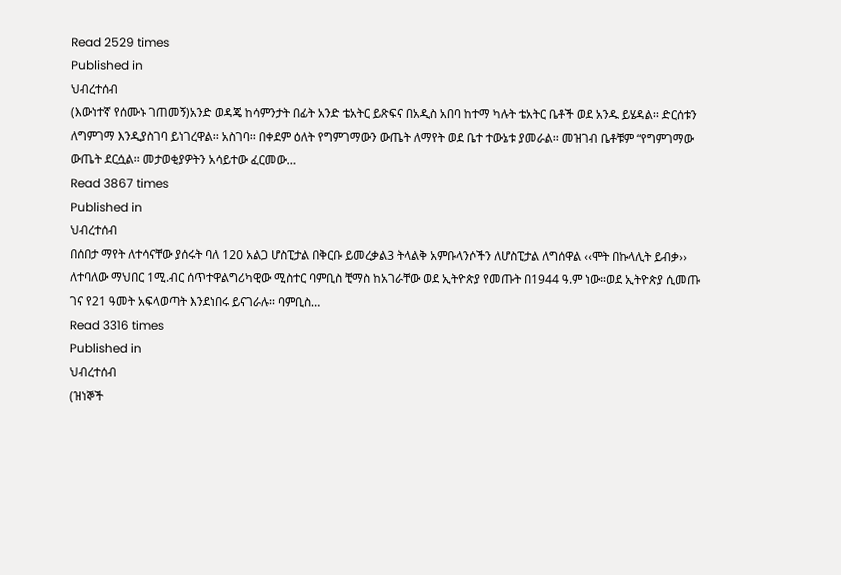Read 2529 times
Published in
ህብረተሰብ
(እውነተኛ የሰሙኑ ገጠመኝ)አንድ ወዳጄ ከሳምንታት በፊት አንድ ቴአትር ይጽፍና በአዲስ አበባ ከተማ ካሉት ቴአትር ቤቶች ወደ አንዱ ይሄዳል፡፡ ድርሰቱን ለግምገማ እንዲያስገባ ይነገረዋል፡፡ አስገባ፡፡ በቀደም ዕለት የግምገማውን ውጤት ለማየት ወደ ቤተ ተውኔቱ ያመራል፡፡ መዝገብ ቤቶቹም “የግምገማው ውጤት ደርሷል፡፡ መታወቂያዎትን አሳይተው ፈርመው…
Read 3867 times
Published in
ህብረተሰብ
በሰበታ ማየት ለተሳናቸው ያሰሩት ባለ 120 አልጋ ሆስፒታል በቅርቡ ይመረቃል3 ትላልቅ አምቡላንሶችን ለሆስፒታል ለግሰዋል ‹‹ሞት በኩላሊት ይብቃ›› ለተባለው ማህበር 1ሚ.ብር ሰጥተዋልግሪካዊው ሚስተር ባምቢስ ቺማስ ከአገራቸው ወደ ኢትዮጵያ የመጡት በ1944 ዓ.ም ነው።ወደ ኢትዮጵያ ሲመጡ ገና የ21 ዓመት አፍላወጣት እንደነበሩ ይናገራሉ፡፡ ባምቢስ…
Read 3316 times
Published in
ህብረተሰብ
(ዝነኞች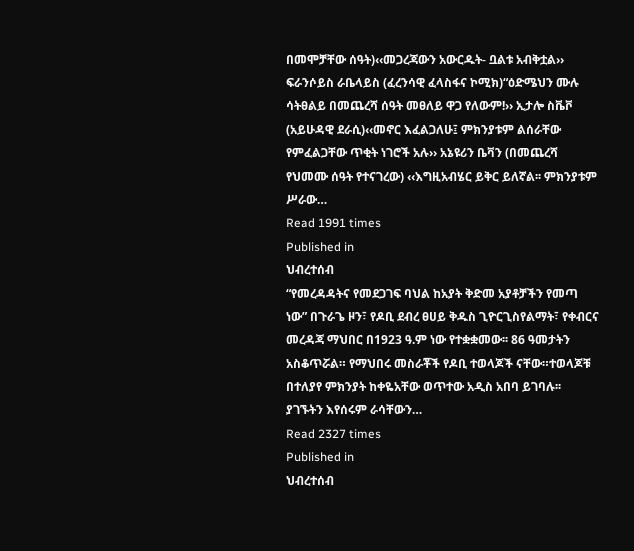በመሞቻቸው ሰዓት)‹‹መጋረጃውን አውርዱት- ቧልቱ አብቅቷል›› ፍራንሶይስ ራቤላይስ (ፈረንሳዊ ፈላስፋና ኮሚክ)“ዕድሜህን ሙሉ ሳትፀልይ በመጨረሻ ሰዓት መፀለይ ዋጋ የለውም!›› ኢታሎ ስቬቮ (አይሁዳዊ ደራሲ)‹‹መኖር እፈልጋለሁ፤ ምክንያቱም ልሰራቸው የምፈልጋቸው ጥቂት ነገሮች አሉ›› አኔዩሪን ቤቫን (በመጨረሻ የህመሙ ሰዓት የተናገረው) ‹‹እግዚአብሄር ይቅር ይለኛል፡፡ ምክንያቱም ሥራው…
Read 1991 times
Published in
ህብረተሰብ
“የመረዳዳትና የመደጋገፍ ባህል ከአያት ቅድመ አያቶቻችን የመጣ ነው” በጉራጌ ዞን፣ የዶቢ ደብረ ፀሀይ ቅዱስ ጊዮርጊስየልማት፣ የቀብርና መረዳጃ ማህበር በ1923 ዓ.ም ነው የተቋቋመው፡፡ 86 ዓመታትን አስቆጥሯል። የማህበሩ መስራቾች የዶቢ ተወላጆች ናቸው።ተወላጆቹ በተለያየ ምክንያት ከቀዬአቸው ወጥተው አዲስ አበባ ይገባሉ፡፡ ያገኙትን እየሰሩም ራሳቸውን…
Read 2327 times
Published in
ህብረተሰብ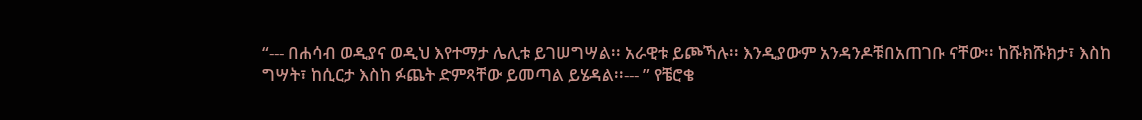“--- በሐሳብ ወዲያና ወዲህ እየተማታ ሌሊቱ ይገሠግሣል፡፡ አራዊቱ ይጮኻሉ፡፡ እንዲያውም አንዳንዶቹበአጠገቡ ናቸው፡፡ ከሹክሹክታ፣ እስከ ግሣት፣ ከሲርታ እስከ ፉጨት ድምጻቸው ይመጣል ይሄዳል፡፡--- ” የቼሮቄ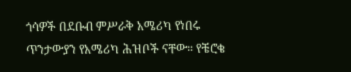ጎሳዎች በደቡብ ምሥራቅ አሜሪካ የነበሩ ጥንታውያን የአሜሪካ ሕዝቦች ናቸው። የቼሮቄ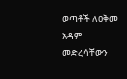ወጣቶች ለዐቅመ አዳም መድረሳቸውን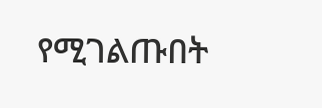የሚገልጡበት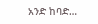አንድ ከባድ…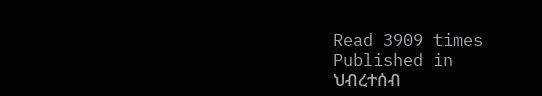Read 3909 times
Published in
ህብረተሰብ